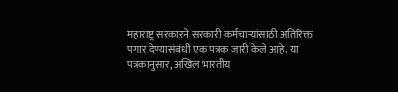महाराष्ट्र सरकारने सरकारी कर्मचाऱ्यांसाठी अतिरिक्त पगार देण्यासंबंधी एक पत्रक जारी केले आहे. या पत्रकानुसार, अखिल भारतीय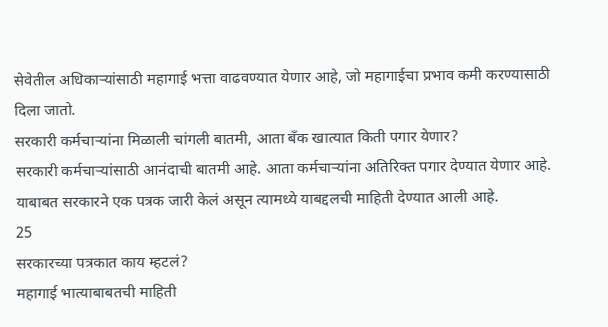सेवेतील अधिकाऱ्यांसाठी महागाई भत्ता वाढवण्यात येणार आहे, जो महागाईचा प्रभाव कमी करण्यासाठी दिला जातो.
सरकारी कर्मचाऱ्यांना मिळाली चांगली बातमी, आता बँक खात्यात किती पगार येणार?
सरकारी कर्मचाऱ्यांसाठी आनंदाची बातमी आहे. आता कर्मचाऱ्यांना अतिरिक्त पगार देण्यात येणार आहे. याबाबत सरकारने एक पत्रक जारी केलं असून त्यामध्ये याबद्दलची माहिती देण्यात आली आहे.
25
सरकारच्या पत्रकात काय म्हटलं?
महागाई भात्याबाबतची माहिती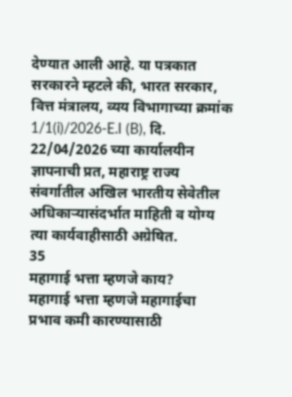देण्यात आली आहे. या पत्रकात सरकारने म्हटले की, भारत सरकार, वित्त मंत्रालय, व्यय विभागाच्या क्रमांक 1/1(i)/2026-E.I (B), दि. 22/04/2026 च्या कार्यालयीन ज्ञापनाची प्रत, महाराष्ट्र राज्य संवर्गातील अखिल भारतीय सेवेतील अधिकाऱ्यासंदर्भात माहिती व योग्य त्या कार्यवाहीसाठी अग्रेषित.
35
महागाई भत्ता म्हणजे काय?
महागाई भत्ता म्हणजे महागाईचा प्रभाव कमी कारण्यासाठी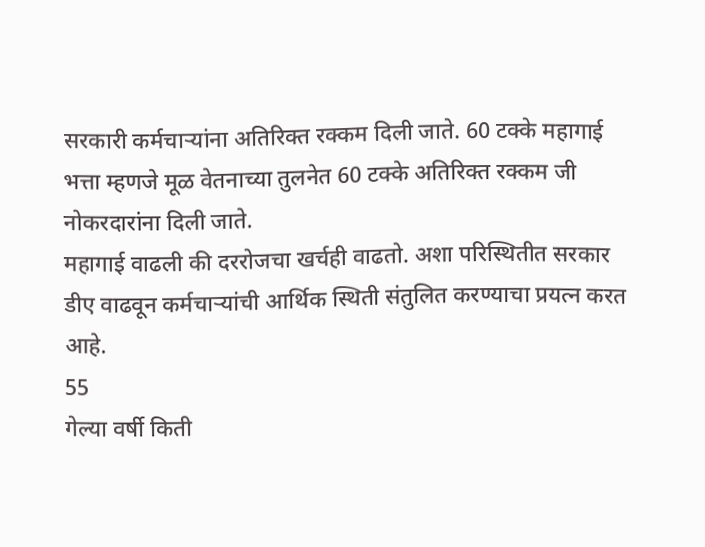सरकारी कर्मचाऱ्यांना अतिरिक्त रक्कम दिली जाते. 60 टक्के महागाई भत्ता म्हणजे मूळ वेतनाच्या तुलनेत 60 टक्के अतिरिक्त रक्कम जी नोकरदारांना दिली जाते.
महागाई वाढली की दररोजचा खर्चही वाढतो. अशा परिस्थितीत सरकार डीए वाढवून कर्मचाऱ्यांची आर्थिक स्थिती संतुलित करण्याचा प्रयत्न करत आहे.
55
गेल्या वर्षी किती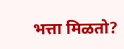भत्ता मिळतो?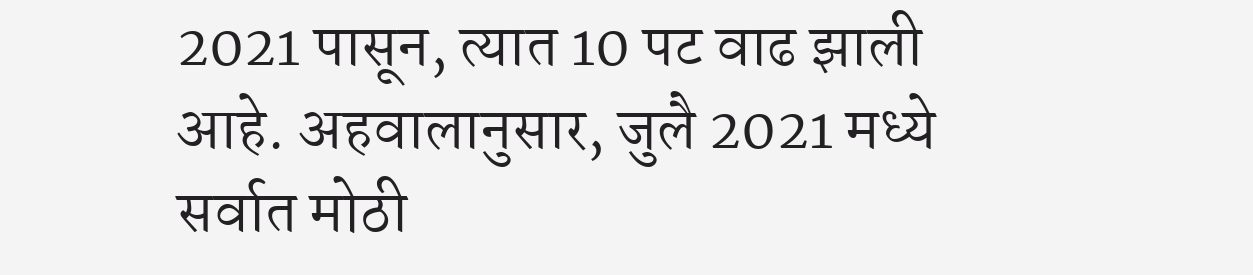2021 पासून, त्यात 10 पट वाढ झाली आहे. अहवालानुसार, जुलै 2021 मध्ये सर्वात मोठी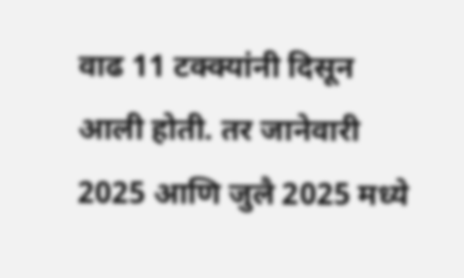वाढ 11 टक्क्यांनी दिसून आली होती. तर जानेवारी 2025 आणि जुलै 2025 मध्ये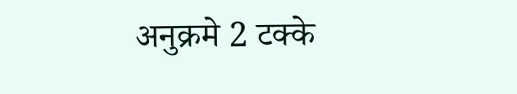अनुक्रमे 2 टक्के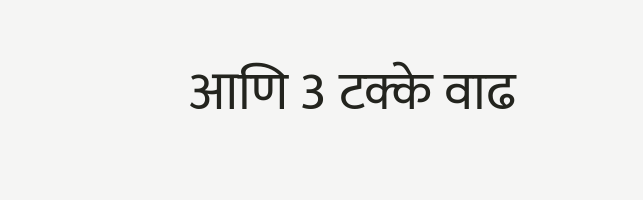आणि 3 टक्के वाढ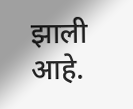झाली आहे.